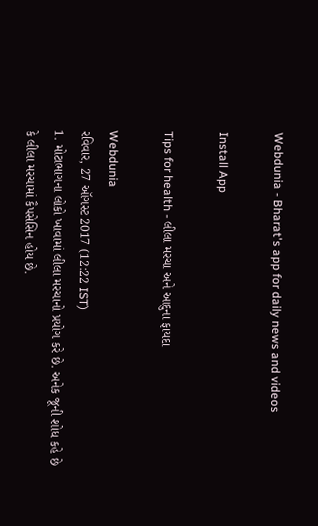Webdunia - Bharat's app for daily news and videos

Install App

Tips for health - લીલા મરચા અને આદુના ફાયદા

Webdunia
રવિવાર, 27 ઑગસ્ટ 2017 (12:22 IST)
1. મોટાભાગના લોકો ખાવામાં લીલા મરચાનો પ્રયોગ કરે છે. અનેક જૂની શોધ કહે છે કે લીલા મરચામાં કૈપસેસિન હોય છે.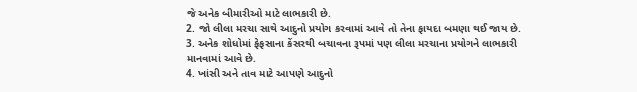જે અનેક બીમારીઓ માટે લાભકારી છે.
2. જો લીલા મરચા સાથે આદુનો પ્રયોગ કરવામાં આવે તો તેના ફાયદા બમણા થઈ જાય છે.
3. અનેક શોધોમાં ફેફસાના કેંસરથી બચાવના રૂપમાં પણ લીલા મરચાના પ્રયોગને લાભકારી માનવામાં આવે છે.
4. ખાંસી અને તાવ માટે આપણે આદુનો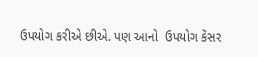ઉપયોગ કરીએ છીએ. પણ આનો  ઉપયોગ કેંસર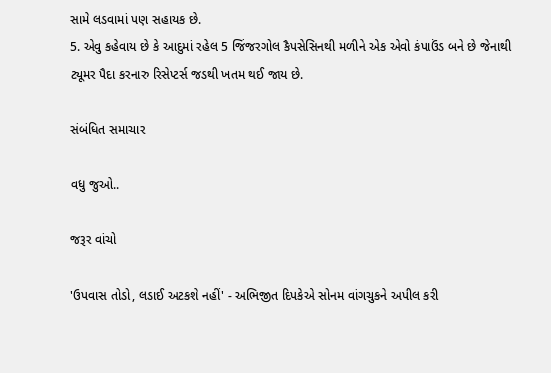સામે લડવામાં પણ સહાયક છે.
5. એવુ કહેવાય છે કે આદુમાં રહેલ 5 જિંજરગોલ કૈપસેસિનથી મળીને એક એવો કંપાઉંડ બને છે જેનાથી ટ્યૂમર પૈદા કરનારુ રિસેપ્ટર્સ જડથી ખતમ થઈ જાય છે.

સંબંધિત સમાચાર

વધુ જુઓ..

જરૂર વાંચો

'ઉપવાસ તોડો, લડાઈ અટકશે નહીં' - અભિજીત દિપકેએ સોનમ વાંગચુકને અપીલ કરી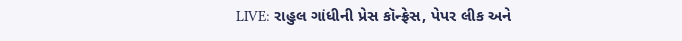LIVE: રાહુલ ગાંધીની પ્રેસ કૉન્ફ્રેસ, પેપર લીક અને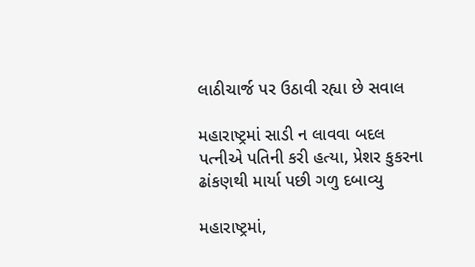લાઠીચાર્જ પર ઉઠાવી રહ્યા છે સવાલ

મહારાષ્ટ્રમાં સાડી ન લાવવા બદલ પત્નીએ પતિની કરી હત્યા, પ્રેશર કુકરના ઢાંકણથી માર્યા પછી ગળુ દબાવ્યુ

મહારાષ્ટ્રમાં,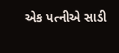એક પત્નીએ સાડી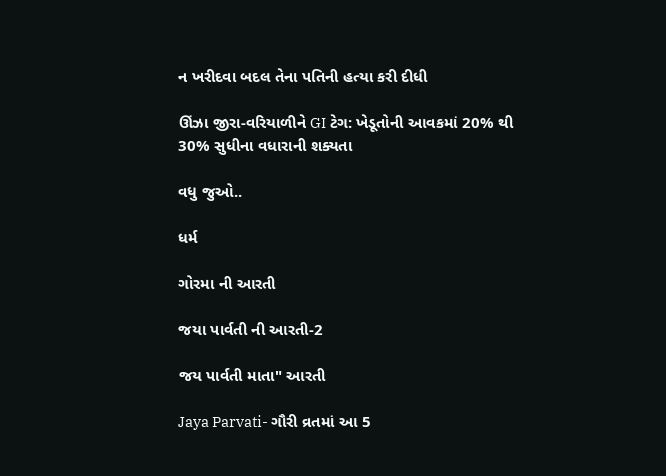ન ખરીદવા બદલ તેના પતિની હત્યા કરી દીધી

ઊંઝા જીરા-વરિયાળીને GI ટેગ: ખેડૂતોની આવકમાં 20% થી 30% સુધીના વધારાની શક્યતા

વધુ જુઓ..

ધર્મ

ગોરમા ની આરતી

જયા પાર્વતી ની આરતી-2

જય પાર્વતી માતા" આરતી

Jaya Parvati- ગૌરી વ્રતમાં આ 5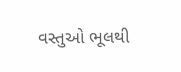વસ્તુઓ ભૂલથી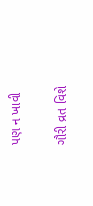પણ ન ખાવી

ગૌરી વ્રત વિશે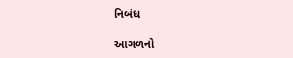નિબંધ

આગળનો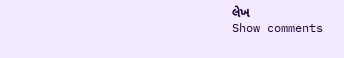લેખ
Show comments